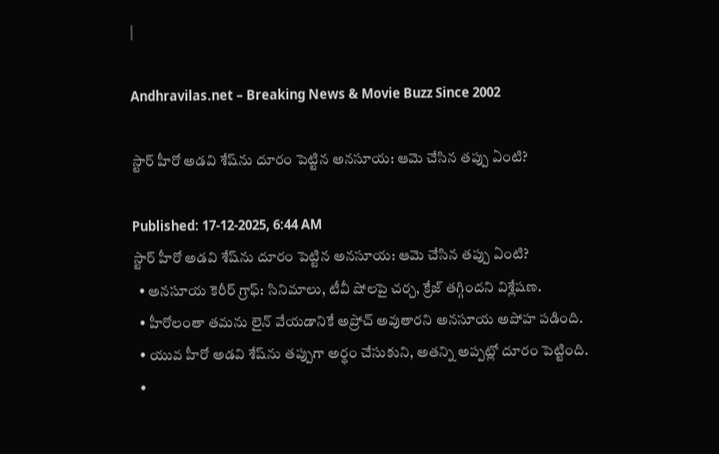|

Andhravilas.net – Breaking News & Movie Buzz Since 2002

స్టార్‌ హీరో అడవి శేష్‌ను దూరం పెట్టిన అనసూయ: ఆమె చేసిన తప్పు ఏంటి?

Published: 17-12-2025, 6:44 AM
స్టార్‌ హీరో అడవి శేష్‌ను దూరం పెట్టిన అనసూయ: ఆమె చేసిన తప్పు ఏంటి?
  • అనసూయ కెరీర్ గ్రాఫ్: సినిమాలు, టీవీ షోలపై చర్చ, క్రేజ్ తగ్గిందని విశ్లేషణ.
  • హీరోలంతా తమను లైన్‌ వేయడానికే అప్రోచ్‌ అవుతారని అనసూయ అపోహ పడింది.
  • యువ హీరో అడవి శేష్‌ను తప్పుగా అర్థం చేసుకుని, అతన్ని అప్పట్లో దూరం పెట్టింది.
  •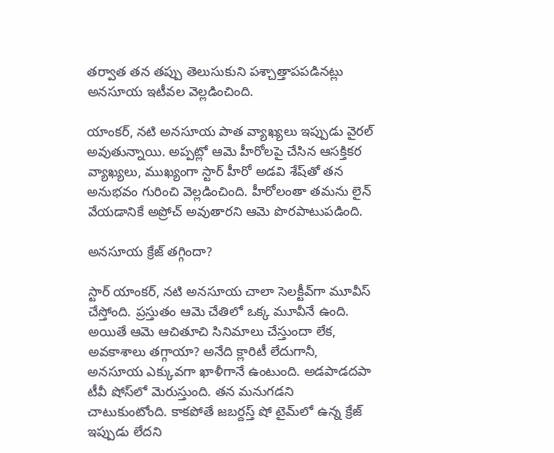తర్వాత తన తప్పు తెలుసుకుని పశ్చాత్తాపపడినట్లు అనసూయ ఇటీవల వెల్లడించింది.

యాంకర్, నటి అనసూయ పాత వ్యాఖ్యలు ఇప్పుడు వైరల్ అవుతున్నాయి. అప్పట్లో ఆమె హీరోలపై చేసిన ఆసక్తికర వ్యాఖ్యలు, ముఖ్యంగా స్టార్ హీరో అడవి శేష్‌తో తన అనుభవం గురించి వెల్లడించింది. హీరోలంతా తమను లైన్‌ వేయడానికే అప్రోచ్‌ అవుతారని ఆమె పొరపాటుపడింది.

అనసూయ క్రేజ్ తగ్గిందా?

స్టార్‌ యాంకర్‌, నటి అనసూయ చాలా సెలక్టీవ్‌గా మూవీస్‌ చేస్తోంది. ప్రస్తుతం ఆమె చేతిలో ఒక్క మూవీనే ఉంది. అయితే ఆమె ఆచితూచి సినిమాలు చేస్తుందా లేక, అవకాశాలు తగ్గాయా? అనేది క్లారిటీ లేదుగానీ, అనసూయ ఎక్కువగా ఖాళీగానే ఉంటుంది. అడపాడదపా టీవీ షోస్‌లో మెరుస్తుంది. తన మనుగడని చాటుకుంటోంది. కాకపోతే జబర్దస్త్ షో టైమ్‌లో ఉన్న క్రేజ్‌ ఇప్పుడు లేదని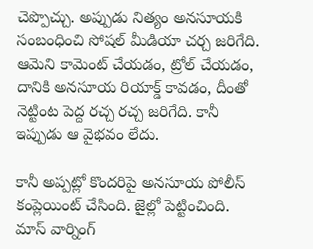చెప్పొచ్చు. అప్పుడు నిత్యం అనసూయకి సంబంధించి సోషల్‌ మీడియా చర్చ జరిగేది. ఆమెని కామెంట్‌ చేయడం, ట్రోల్‌ చేయడం, దానికి అనసూయ రియాక్డ్ కావడం, దీంతో నెట్టింట పెద్ద రచ్చ రచ్చ జరిగేది. కానీ ఇప్పుడు ఆ వైభవం లేదు.

కానీ అప్పట్లో కొందరిపై అనసూయ పోలీస్‌ కంప్లెయింట్‌ చేసింది. జైల్లో పెట్టించింది. మాస్‌ వార్నింగ్‌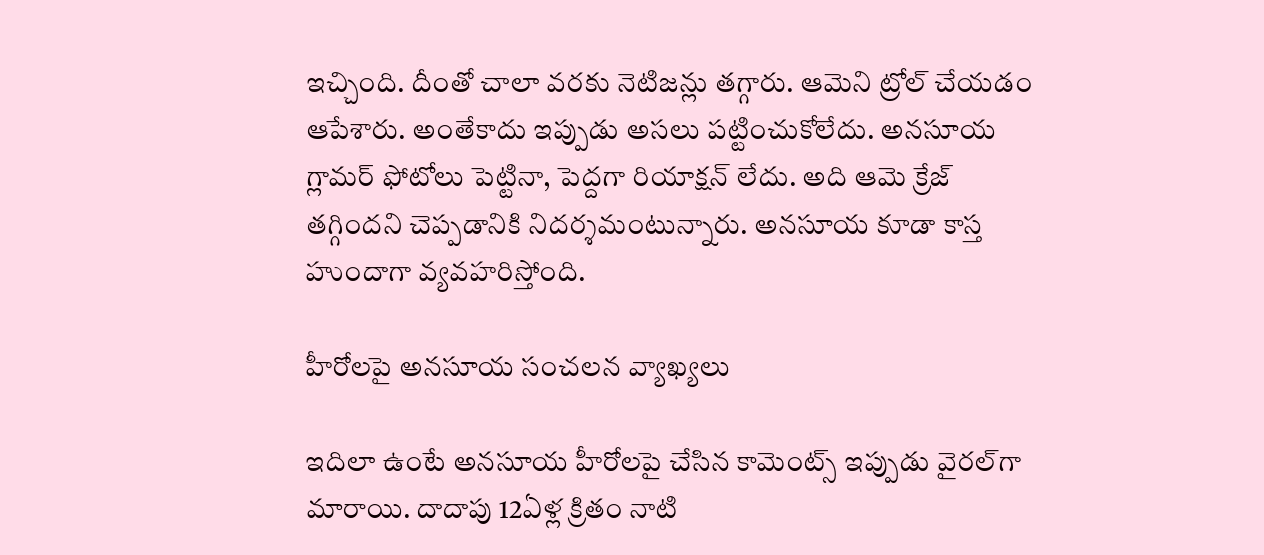ఇచ్చింది. దీంతో చాలా వరకు నెటిజన్లు తగ్గారు. ఆమెని ట్రోల్‌ చేయడం ఆపేశారు. అంతేకాదు ఇప్పుడు అసలు పట్టించుకోలేదు. అనసూయ గ్లామర్‌ ఫోటోలు పెట్టినా, పెద్దగా రియాక్షన్‌ లేదు. అది ఆమె క్రేజ్‌ తగ్గిందని చెప్పడానికి నిదర్శమంటున్నారు. అనసూయ కూడా కాస్త హుందాగా వ్యవహరిస్తోంది.

హీరోలపై అనసూయ సంచలన వ్యాఖ్యలు

ఇదిలా ఉంటే అనసూయ హీరోలపై చేసిన కామెంట్స్ ఇప్పుడు వైరల్‌గా మారాయి. దాదాపు 12ఏళ్ల క్రితం నాటి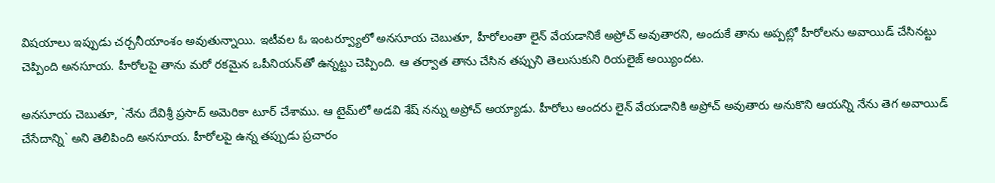విషయాలు ఇప్పుడు చర్చనీయాంశం అవుతున్నాయి. ఇటీవల ఓ ఇంటర్వ్యూలో అనసూయ చెబుతూ, హీరోలంతా లైన్‌ వేయడానికే అప్రోచ్‌ అవుతారని, అందుకే తాను అప్పట్లో హీరోలను అవాయిడ్‌ చేసినట్టు చెప్పింది అనసూయ. హీరోలపై తాను మరో రకమైన ఒపీనియన్‌తో ఉన్నట్టు చెప్పింది. ఆ తర్వాత తాను చేసిన తప్పుని తెలుసుకుని రియలైజ్‌ అయ్యిందట.

అనసూయ చెబుతూ, `నేను దేవిశ్రీ ప్రసాద్ అమెరికా టూర్‌ చేశాము. ఆ టైమ్‌లో అడవి శేష్‌ నన్ను అప్రోచ్‌ అయ్యాడు. హీరోలు అందరు లైన్‌ వేయడానికి అప్రోచ్‌ అవుతారు అనుకొని ఆయన్ని నేను తెగ అవాయిడ్‌ చేసేదాన్ని` అని తెలిపింది అనసూయ. హీరోలపై ఉన్న తప్పుడు ప్రచారం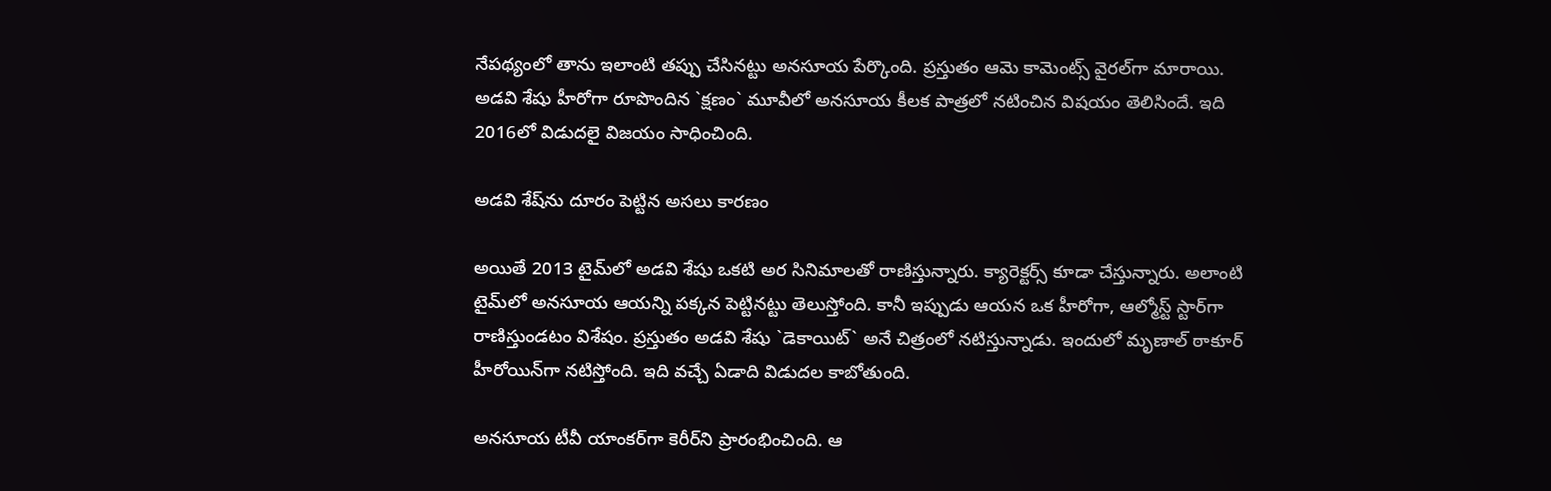నేపథ్యంలో తాను ఇలాంటి తప్పు చేసినట్టు అనసూయ పేర్కొంది. ప్రస్తుతం ఆమె కామెంట్స్ వైరల్‌గా మారాయి. అడవి శేషు హీరోగా రూపొందిన `క్షణం` మూవీలో అనసూయ కీలక పాత్రలో నటించిన విషయం తెలిసిందే. ఇది 2016లో విడుదలై విజయం సాధించింది.

అడవి శేష్‌ను దూరం పెట్టిన అసలు కారణం

అయితే 2013 టైమ్‌లో అడవి శేషు ఒకటి అర సినిమాలతో రాణిస్తున్నారు. క్యారెక్టర్స్ కూడా చేస్తున్నారు. అలాంటి టైమ్‌లో అనసూయ ఆయన్ని పక్కన పెట్టినట్టు తెలుస్తోంది. కానీ ఇప్పుడు ఆయన ఒక హీరోగా, ఆల్మోస్ట్ స్టార్‌గా రాణిస్తుండటం విశేషం. ప్రస్తుతం అడవి శేషు `డెకాయిట్‌` అనే చిత్రంలో నటిస్తున్నాడు. ఇందులో మృణాల్‌ ఠాకూర్‌ హీరోయిన్‌గా నటిస్తోంది. ఇది వచ్చే ఏడాది విడుదల కాబోతుంది.

అనసూయ టీవీ యాంకర్‌గా కెరీర్‌ని ప్రారంభించింది. ఆ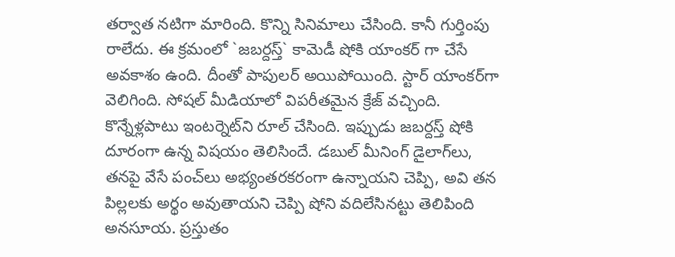తర్వాత నటిగా మారింది. కొన్ని సినిమాలు చేసింది. కానీ గుర్తింపు రాలేదు. ఈ క్రమంలో `జబర్దస్త్` కామెడీ షోకి యాంకర్‌ గా చేసే అవకాశం ఉంది. దీంతో పాపులర్‌ అయిపోయింది. స్టార్‌ యాంకర్‌గా వెలిగింది. సోషల్‌ మీడియాలో విపరీతమైన క్రేజ్‌ వచ్చింది. కొన్నేళ్లపాటు ఇంటర్నెట్‌ని రూల్‌ చేసింది. ఇప్పుడు జబర్దస్త్ షోకి దూరంగా ఉన్న విషయం తెలిసిందే. డబుల్‌ మీనింగ్‌ డైలాగ్‌లు, తనపై వేసే పంచ్‌లు అభ్యంతరకరంగా ఉన్నాయని చెప్పి, అవి తన పిల్లలకు అర్థం అవుతాయని చెప్పి షోని వదిలేసినట్టు తెలిపింది అనసూయ. ప్రస్తుతం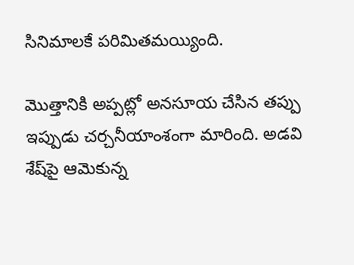సినిమాలకే పరిమితమయ్యింది.

మొత్తానికి అప్పట్లో అనసూయ చేసిన తప్పు ఇప్పుడు చర్చనీయాంశంగా మారింది. అడవి శేష్‌పై ఆమెకున్న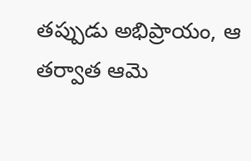తప్పుడు అభిప్రాయం, ఆ తర్వాత ఆమె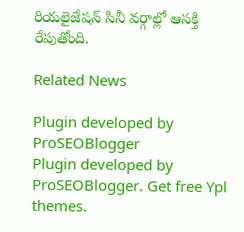రియలైజేషన్ సినీ వర్గాల్లో ఆసక్తి రేపుతోంది.

Related News

Plugin developed by ProSEOBlogger
Plugin developed by ProSEOBlogger. Get free Ypl themes.